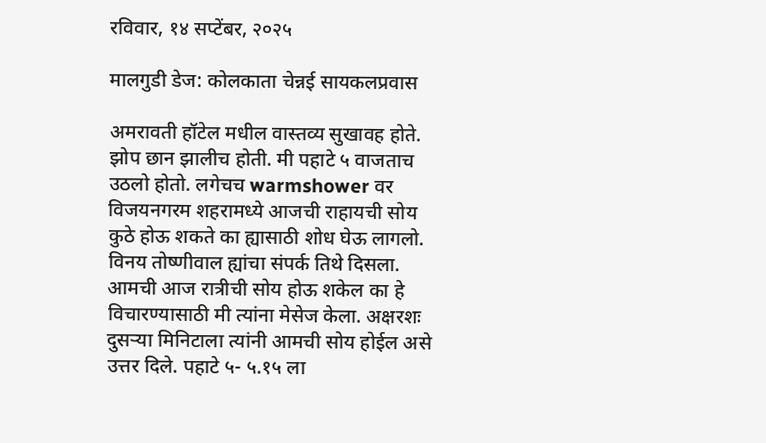रविवार, १४ सप्टेंबर, २०२५

मालगुडी डेज: कोलकाता चेन्नई सायकलप्रवास

अमरावती हॉटेल मधील वास्तव्य सुखावह होते. झोप छान झालीच होती. मी पहाटे ५ वाजताच उठलो होतो. लगेचच warmshower वर विजयनगरम शहरामध्ये आजची राहायची सोय कुठे होऊ शकते का ह्यासाठी शोध घेऊ लागलो. विनय तोष्णीवाल ह्यांचा संपर्क तिथे दिसला. आमची आज रात्रीची सोय होऊ शकेल का हे विचारण्यासाठी मी त्यांना मेसेज केला. अक्षरशः दुसऱ्या मिनिटाला त्यांनी आमची सोय होईल असे उत्तर दिले. पहाटे ५- ५.१५ ला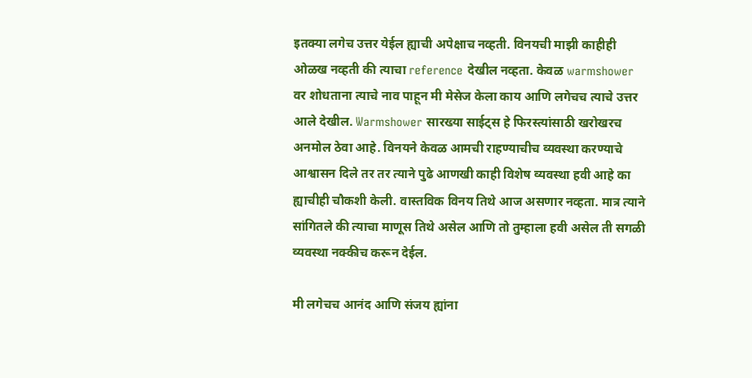इतक्या लगेच उत्तर येईल ह्याची अपेक्षाच नव्हती. विनयची माझी काहीही ओळख नव्हती की त्याचा reference देखील नव्हता. केवळ warmshower वर शोधताना त्याचे नाव पाहून मी मेसेज केला काय आणि लगेचच त्याचे उत्तर आले देखील. Warmshower सारख्या साईट्स हे फिरस्त्यांसाठी खरोखरच अनमोल ठेवा आहे. विनयने केवळ आमची राहण्याचीच व्यवस्था करण्याचे आश्वासन दिले तर तर त्याने पुढे आणखी काही विशेष व्यवस्था हवी आहे का ह्याचीही चौकशी केली. वास्तविक विनय तिथे आज असणार नव्हता. मात्र त्याने सांगितले की त्याचा माणूस तिथे असेल आणि तो तुम्हाला हवी असेल ती सगळी व्यवस्था नक्कीच करून देईल.

मी लगेचच आनंद आणि संजय ह्यांना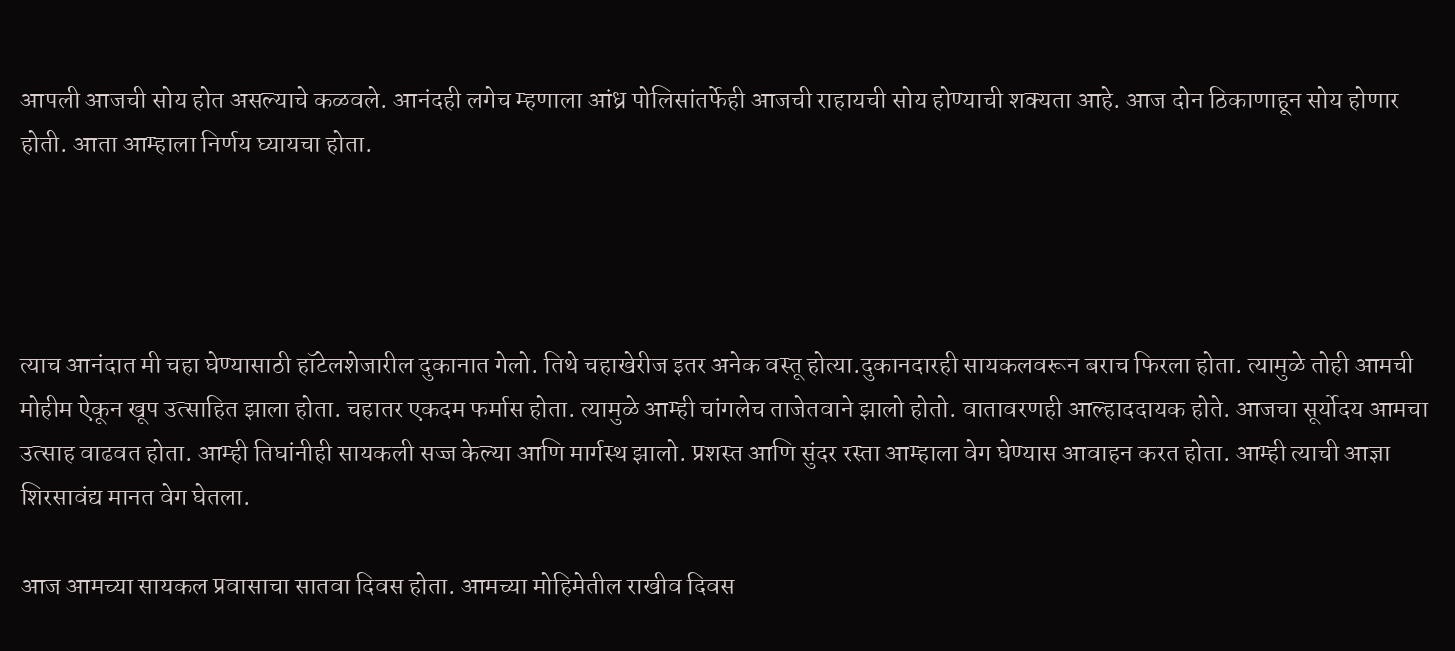आपली आजची सोय होत असल्याचे कळवले. आनंदही लगेच म्हणाला आंध्र पोलिसांतर्फेही आजची राहायची सोय होण्याची शक्यता आहे. आज दोन ठिकाणाहून सोय होणार होती. आता आम्हाला निर्णय घ्यायचा होता.




त्याच आनंदात मी चहा घेण्यासाठी हॉटेलशेजारील दुकानात गेलो. तिथे चहाखेरीज इतर अनेक वस्तू होत्या.दुकानदारही सायकलवरून बराच फिरला होता. त्यामुळे तोही आमची मोहीम ऐकून खूप उत्साहित झाला होता. चहातर एकदम फर्मास होता. त्यामुळे आम्ही चांगलेच ताजेतवाने झालो होतो. वातावरणही आल्हाददायक होते. आजचा सूर्योदय आमचा उत्साह वाढवत होता. आम्ही तिघांनीही सायकली सज्ज केल्या आणि मार्गस्थ झालो. प्रशस्त आणि सुंदर रस्ता आम्हाला वेग घेण्यास आवाहन करत होता. आम्ही त्याची आज्ञा शिरसावंद्य मानत वेग घेतला.

आज आमच्या सायकल प्रवासाचा सातवा दिवस होता. आमच्या मोहिमेतील राखीव दिवस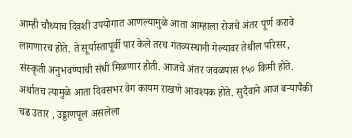आम्ही चौथ्याच दिवशी उपयोगात आणल्यामुळे आता आम्हाला रोजचे अंतर पूर्ण करावे लागणारच होते. ते सूर्यास्तापूर्वी पार केले तरच गंतव्यस्थानी गेल्यावर तेथील परिसर, संस्कृती अनुभवण्याची संधी मिळणार होती. आजचे अंतर जवळपास १५० किमी होते. अर्थातच त्यामुळे आता दिवसभर वेग कायम राखणे आवश्यक होते. सुदैवाने आज बऱ्यापैकी चढ उतार , उड्डाणपूल असलेला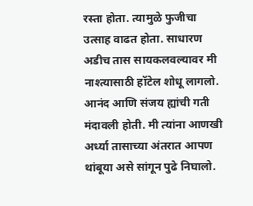रस्ता होता. त्यामुळे फुजीचा उत्साह वाढत होता. साधारण अडीच तास सायकलवल्यावर मी नाश्त्यासाठी हॉटेल शोधू लागलो. आनंद आणि संजय ह्यांची गती मंदावली होती. मी त्यांना आणखी अर्ध्या तासाच्या अंतरात आपण थांबूया असे सांगून पुढे निघालो.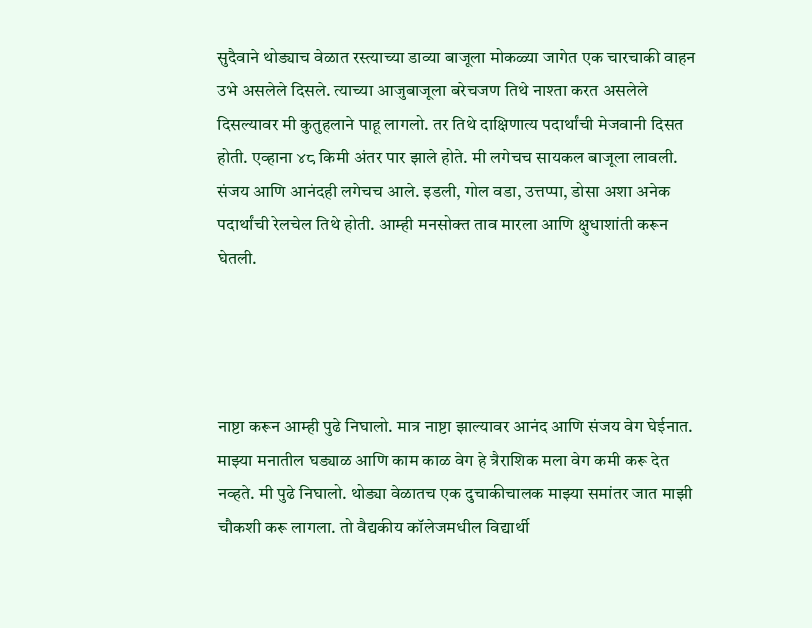सुदैवाने थोड्याच वेळात रस्त्याच्या डाव्या बाजूला मोकळ्या जागेत एक चारचाकी वाहन उभे असलेले दिसले. त्याच्या आजुबाजूला बरेचजण तिथे नाश्ता करत असलेले दिसल्यावर मी कुतुहलाने पाहू लागलो. तर तिथे दाक्षिणात्य पदार्थांची मेजवानी दिसत होती. एव्हाना ४८ किमी अंतर पार झाले होते. मी लगेचच सायकल बाजूला लावली. संजय आणि आनंदही लगेचच आले. इडली, गोल वडा, उत्तप्पा, डोसा अशा अनेक पदार्थांची रेलचेल तिथे होती. आम्ही मनसोक्त ताव मारला आणि क्षुधाशांती करून घेतली.




नाष्टा करून आम्ही पुढे निघालो. मात्र नाष्टा झाल्यावर आनंद आणि संजय वेग घेईनात. माझ्या मनातील घड्याळ आणि काम काळ वेग हे त्रैराशिक मला वेग कमी करू देत नव्हते. मी पुढे निघालो. थोड्या वेळातच एक दुचाकीचालक माझ्या समांतर जात माझी चौकशी करू लागला. तो वैद्यकीय कॉलेजमधील विद्यार्थी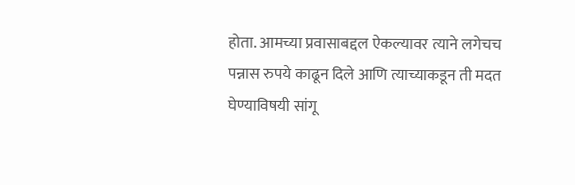होता. आमच्या प्रवासाबद्दल ऐकल्यावर त्याने लगेचच पन्नास रुपये काढून दिले आणि त्याच्याकडून ती मदत घेण्याविषयी सांगू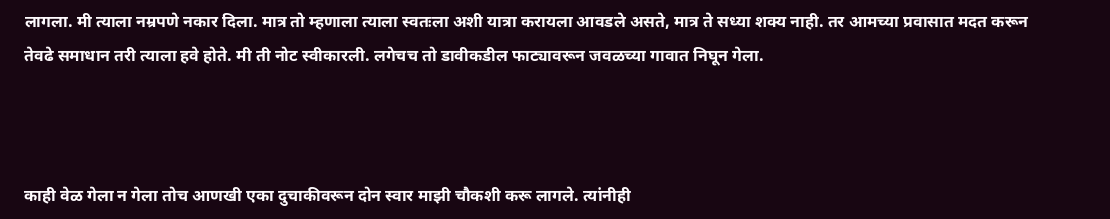लागला. मी त्याला नम्रपणे नकार दिला. मात्र तो म्हणाला त्याला स्वतःला अशी यात्रा करायला आवडले असते, मात्र ते सध्या शक्य नाही. तर आमच्या प्रवासात मदत करून तेवढे समाधान तरी त्याला हवे होते. मी ती नोट स्वीकारली. लगेचच तो डावीकडील फाट्यावरून जवळच्या गावात निघून गेला.



काही वेळ गेला न गेला तोच आणखी एका दुचाकीवरून दोन स्वार माझी चौकशी करू लागले. त्यांनीही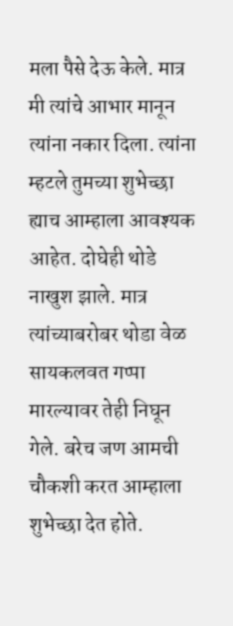मला पैसे देऊ केले. मात्र मी त्यांचे आभार मानून त्यांना नकार दिला. त्यांना म्हटले तुमच्या शुभेच्छा ह्याच आम्हाला आवश्यक आहेत. दोघेही थोडे नाखुश झाले. मात्र त्यांच्याबरोबर थोडा वेळ सायकलवत गप्पा मारल्यावर तेही निघून गेले. बरेच जण आमची चौकशी करत आम्हाला शुभेच्छा देत होते.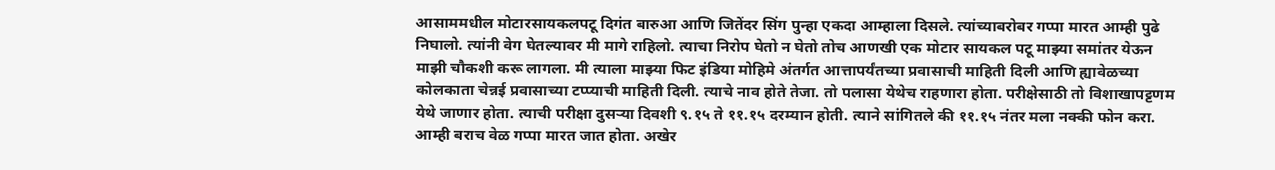आसाममधील मोटारसायकलपटू दिगंत बारुआ आणि जितेंदर सिंग पुन्हा एकदा आम्हाला दिसले. त्यांच्याबरोबर गप्पा मारत आम्ही पुढे निघालो. त्यांनी वेग घेतल्यावर मी मागे राहिलो. त्याचा निरोप घेतो न घेतो तोच आणखी एक मोटार सायकल पटू माझ्या समांतर येऊन माझी चौकशी करू लागला. मी त्याला माझ्या फिट इंडिया मोहिमे अंतर्गत आत्तापर्यंतच्या प्रवासाची माहिती दिली आणि ह्यावेळच्या कोलकाता चेन्नई प्रवासाच्या टप्प्याची माहिती दिली. त्याचे नाव होते तेजा. तो पलासा येथेच राहणारा होता. परीक्षेसाठी तो विशाखापट्टणम येथे जाणार होता. त्याची परीक्षा दुसऱ्या दिवशी ९.१५ ते ११.१५ दरम्यान होती. त्याने सांगितले की ११.१५ नंतर मला नक्की फोन करा. आम्ही बराच वेळ गप्पा मारत जात होता. अखेर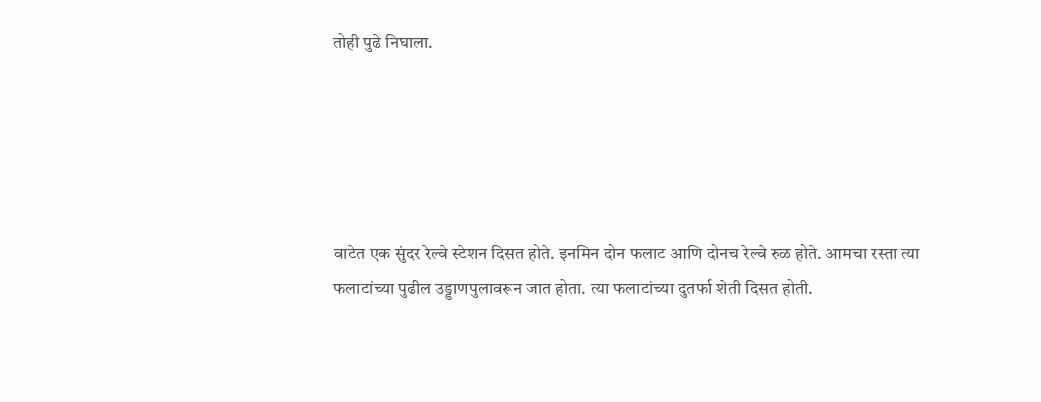तोही पुढे निघाला.





वाटेत एक सुंदर रेल्वे स्टेशन दिसत होते. इनमिन दोन फलाट आणि दोनच रेल्वे रुळ होते. आमचा रस्ता त्या फलाटांच्या पुढील उड्डाणपुलावरून जात होता. त्या फलाटांच्या दुतर्फा शेती दिसत होती.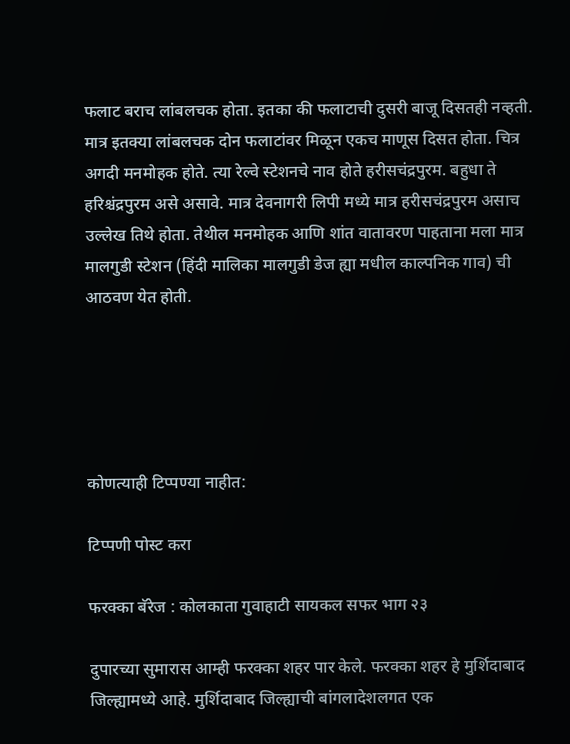फलाट बराच लांबलचक होता. इतका की फलाटाची दुसरी बाजू दिसतही नव्हती. मात्र इतक्या लांबलचक दोन फलाटांवर मिळून एकच माणूस दिसत होता. चित्र अगदी मनमोहक होते. त्या रेल्वे स्टेशनचे नाव होते हरीसचंद्रपुरम. बहुधा ते हरिश्चंद्रपुरम असे असावे. मात्र देवनागरी लिपी मध्ये मात्र हरीसचंद्रपुरम असाच उल्लेख तिथे होता. तेथील मनमोहक आणि शांत वातावरण पाहताना मला मात्र मालगुडी स्टेशन (हिंदी मालिका मालगुडी डेज ह्या मधील काल्पनिक गाव) ची आठवण येत होती.





कोणत्याही टिप्पण्‍या नाहीत:

टिप्पणी पोस्ट करा

फरक्का बॅरेज : कोलकाता गुवाहाटी सायकल सफर भाग २३

दुपारच्या सुमारास आम्ही फरक्का शहर पार केले. फरक्का शहर हे मुर्शिदाबाद जिल्ह्यामध्ये आहे. मुर्शिदाबाद जिल्ह्याची बांगलादेशलगत एक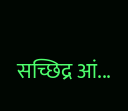सच्छिद्र आं...